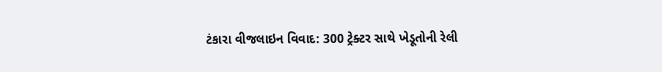ટંકારા વીજલાઇન વિવાદ: 300 ટ્રેક્ટર સાથે ખેડૂતોની રેલી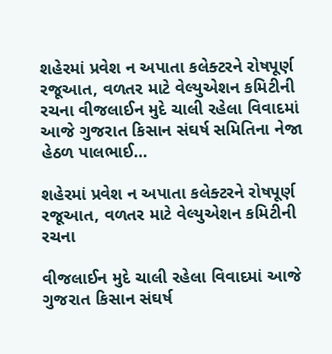શહેરમાં પ્રવેશ ન અપાતા કલેક્ટરને રોષપૂર્ણ રજૂઆત, વળતર માટે વેલ્યુએશન કમિટીની રચના વીજલાઈન મુદે ચાલી રહેલા વિવાદમાં આજે ગુજરાત કિસાન સંઘર્ષ સમિતિના નેજા હેઠળ પાલભાઈ…

શહેરમાં પ્રવેશ ન અપાતા કલેક્ટરને રોષપૂર્ણ રજૂઆત, વળતર માટે વેલ્યુએશન કમિટીની રચના

વીજલાઈન મુદે ચાલી રહેલા વિવાદમાં આજે ગુજરાત કિસાન સંઘર્ષ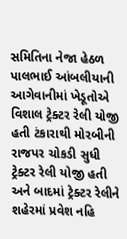સમિતિના નેજા હેઠળ પાલભાઈ આંબલીયાની આગેવાનીમાં ખેડૂતોએ વિશાલ ટ્રેક્ટર રેલી યોજી હતી ટંકારાથી મોરબીની રાજપર ચોકડી સુધી ટ્રેક્ટર રેલી યોજી હતી અને બાદમાં ટ્રેક્ટર રેલીને શહેરમાં પ્રવેશ નહિ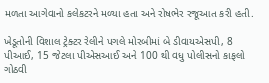મળતા આગેવાનો કલેકટરને મળ્યા હતા અને રોષભેર રજૂઆત કરી હતી.

ખેડૂતોની વિશાલ ટ્રેક્ટર રેલીને પગલે મોરબીમાં બે ડીવાયએસપી, 8 પીઆઈ, 15 જેટલા પીએસઆઈ અને 100 થી વધુ પોલીસનો કાફલો ગોઠવી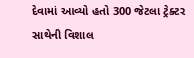દેવામાં આવ્યો હતો 300 જેટલા ટ્રેક્ટર સાથેની વિશાલ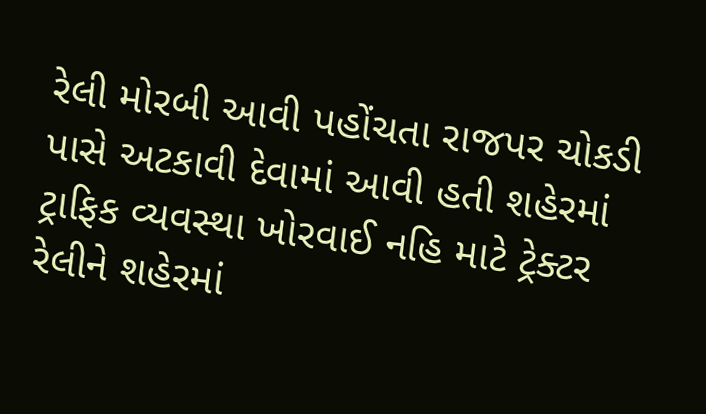રેલી મોરબી આવી પહોંચતા રાજપર ચોકડી પાસે અટકાવી દેવામાં આવી હતી શહેરમાં ટ્રાફિક વ્યવસ્થા ખોરવાઈ નહિ માટે ટ્રેક્ટર રેલીને શહેરમાં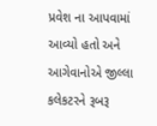પ્રવેશ ના આપવામાં આવ્યો હતો અને આગેવાનોએ જીલ્લા કલેકટરને રૂબરૂ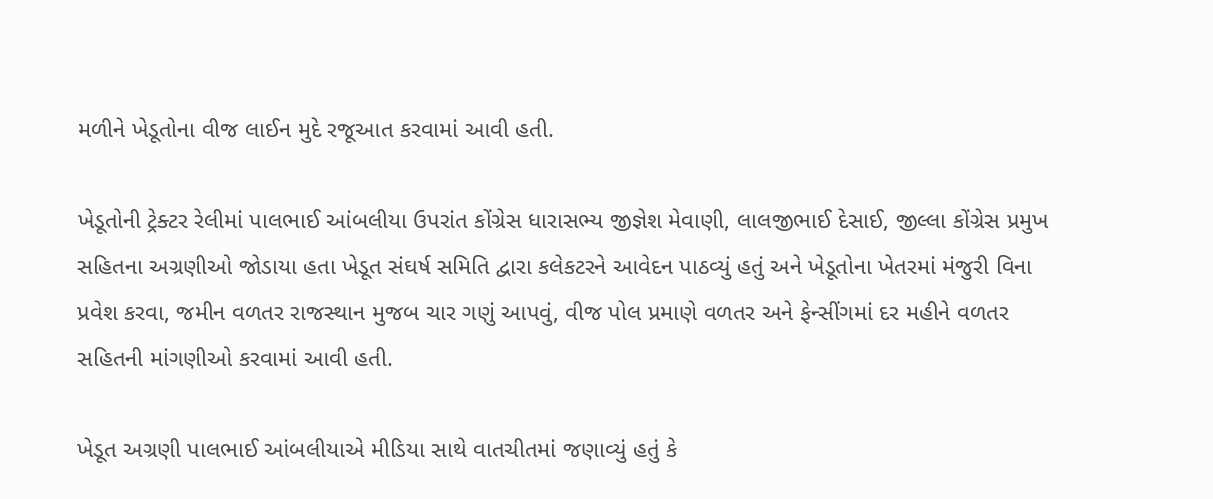મળીને ખેડૂતોના વીજ લાઈન મુદે રજૂઆત કરવામાં આવી હતી.

ખેડૂતોની ટ્રેક્ટર રેલીમાં પાલભાઈ આંબલીયા ઉપરાંત કોંગ્રેસ ધારાસભ્ય જીજ્ઞેશ મેવાણી, લાલજીભાઈ દેસાઈ, જીલ્લા કોંગ્રેસ પ્રમુખ સહિતના અગ્રણીઓ જોડાયા હતા ખેડૂત સંઘર્ષ સમિતિ દ્વારા કલેકટરને આવેદન પાઠવ્યું હતું અને ખેડૂતોના ખેતરમાં મંજુરી વિના પ્રવેશ કરવા, જમીન વળતર રાજસ્થાન મુજબ ચાર ગણું આપવું, વીજ પોલ પ્રમાણે વળતર અને ફેન્સીંગમાં દર મહીને વળતર સહિતની માંગણીઓ કરવામાં આવી હતી.

ખેડૂત અગ્રણી પાલભાઈ આંબલીયાએ મીડિયા સાથે વાતચીતમાં જણાવ્યું હતું કે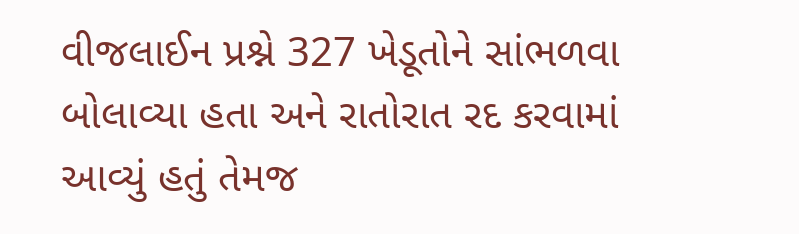વીજલાઈન પ્રશ્ને 327 ખેડૂતોને સાંભળવા બોલાવ્યા હતા અને રાતોરાત રદ કરવામાં આવ્યું હતું તેમજ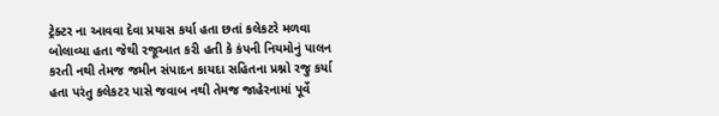ટ્રેક્ટર ના આવવા દેવા પ્રયાસ કર્યા હતા છતાં કલેકટરે મળવા બોલાવ્યા હતા જેથી રજૂઆત કરી હતી કે કંપની નિયમોનું પાલન કરતી નથી તેમજ જમીન સંપાદન કાયદા સહિતના પ્રશ્નો રજુ કર્યા હતા પરંતુ કલેકટર પાસે જવાબ નથી તેમજ જાહેરનામાં પૂર્વે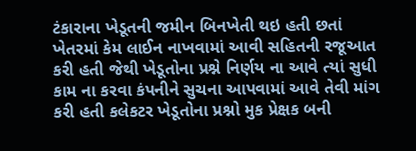ટંકારાના ખેડૂતની જમીન બિનખેતી થઇ હતી છતાં ખેતરમાં કેમ લાઈન નાખવામાં આવી સહિતની રજૂઆત કરી હતી જેથી ખેડૂતોના પ્રશ્ને નિર્ણય ના આવે ત્યાં સુધી કામ ના કરવા કંપનીને સુચના આપવામાં આવે તેવી માંગ કરી હતી કલેકટર ખેડૂતોના પ્રશ્નો મુક પ્રેક્ષક બની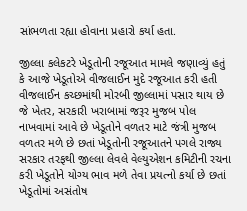સાંભળતા રહ્યા હોવાના પ્રહારો કર્યા હતા.

જીલ્લા કલેકટરે ખેડૂતોની રજૂઆત મામલે જણાવ્યું હતું કે આજે ખેડૂતોએ વીજલાઈન મુદે રજૂઆત કરી હતી વીજલાઈન કચ્છમાંથી મોરબી જીલ્લામાં પસાર થાય છે જે ખેતર, સરકારી ખરાબામાં જરૂર મુજબ પોલ નાખવામાં આવે છે ખેડૂતોને વળતર માટે જંત્રી મુજબ વળતર મળે છે છતાં ખેડૂતોની રજૂઆતને પગલે રાજ્ય સરકાર તરફથી જીલ્લા લેવલે વેલ્યુએશન કમિટીની રચના કરી ખેડૂતોને યોગ્ય ભાવ મળે તેવા પ્રયત્નો કર્યા છે છતાં ખેડૂતોમાં અસંતોષ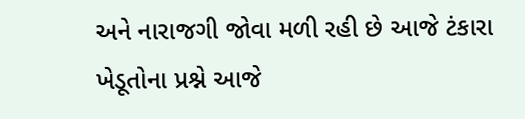અને નારાજગી જોવા મળી રહી છે આજે ટંકારા ખેડૂતોના પ્રશ્ને આજે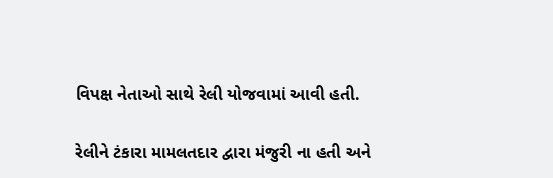વિપક્ષ નેતાઓ સાથે રેલી યોજવામાં આવી હતી.

રેલીને ટંકારા મામલતદાર દ્વારા મંજુરી ના હતી અને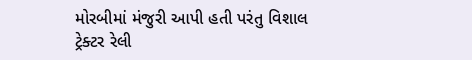મોરબીમાં મંજુરી આપી હતી પરંતુ વિશાલ ટ્રેક્ટર રેલી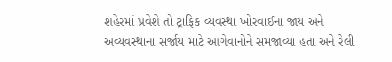શહેરમાં પ્રવેશે તો ટ્રાફિક વ્યવસ્થા ખોરવાઈના જાય અને અવ્યવસ્થાના સર્જાય માટે આગેવાનોને સમજાવ્યા હતા અને રેલી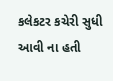કલેકટર કચેરી સુધી આવી ના હતી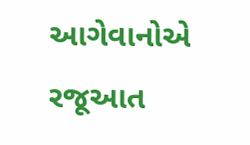આગેવાનોએ રજૂઆત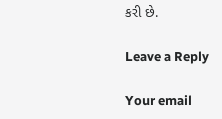કરી છે.

Leave a Reply

Your email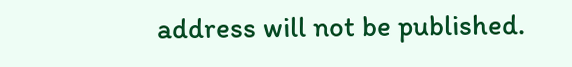address will not be published.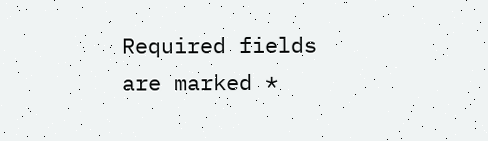Required fields are marked *